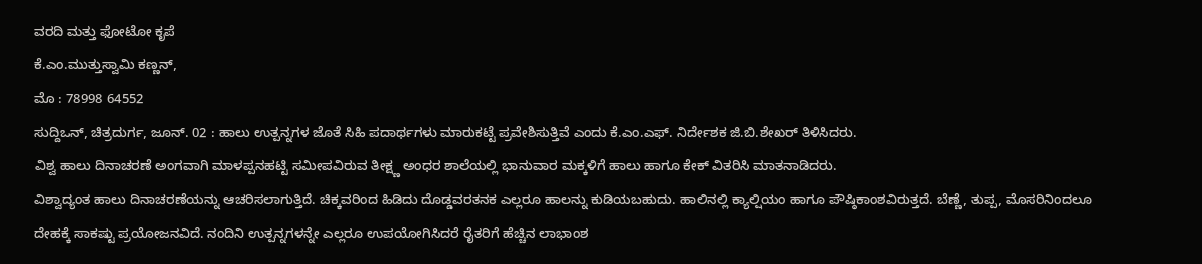ವರದಿ ಮತ್ತು ಫೋಟೋ ಕೃಪೆ
ಕೆ.ಎಂ.ಮುತ್ತುಸ್ವಾಮಿ ಕಣ್ಣನ್,
ಮೊ : 78998 64552
ಸುದ್ದಿಒನ್, ಚಿತ್ರದುರ್ಗ, ಜೂನ್. 02 : ಹಾಲು ಉತ್ಪನ್ನಗಳ ಜೊತೆ ಸಿಹಿ ಪದಾರ್ಥಗಳು ಮಾರುಕಟ್ಟೆ ಪ್ರವೇಶಿಸುತ್ತಿವೆ ಎಂದು ಕೆ.ಎಂ.ಎಫ್. ನಿರ್ದೇಶಕ ಜಿ.ಬಿ.ಶೇಖರ್ ತಿಳಿಸಿದರು.
ವಿಶ್ವ ಹಾಲು ದಿನಾಚರಣೆ ಅಂಗವಾಗಿ ಮಾಳಪ್ಪನಹಟ್ಟಿ ಸಮೀಪವಿರುವ ತೀಕ್ಷ್ಣ ಅಂಧರ ಶಾಲೆಯಲ್ಲಿ ಭಾನುವಾರ ಮಕ್ಕಳಿಗೆ ಹಾಲು ಹಾಗೂ ಕೇಕ್ ವಿತರಿಸಿ ಮಾತನಾಡಿದರು.
ವಿಶ್ವಾದ್ಯಂತ ಹಾಲು ದಿನಾಚರಣೆಯನ್ನು ಆಚರಿಸಲಾಗುತ್ತಿದೆ. ಚಿಕ್ಕವರಿಂದ ಹಿಡಿದು ದೊಡ್ಡವರತನಕ ಎಲ್ಲರೂ ಹಾಲನ್ನು ಕುಡಿಯಬಹುದು. ಹಾಲಿನಲ್ಲಿ ಕ್ಯಾಲ್ಷಿಯಂ ಹಾಗೂ ಪೌಷ್ಠಿಕಾಂಶವಿರುತ್ತದೆ. ಬೆಣ್ಣೆ, ತುಪ್ಪ, ಮೊಸರಿನಿಂದಲೂ ದೇಹಕ್ಕೆ ಸಾಕಷ್ಟು ಪ್ರಯೋಜನವಿದೆ. ನಂದಿನಿ ಉತ್ಪನ್ನಗಳನ್ನೇ ಎಲ್ಲರೂ ಉಪಯೋಗಿಸಿದರೆ ರೈತರಿಗೆ ಹೆಚ್ಚಿನ ಲಾಭಾಂಶ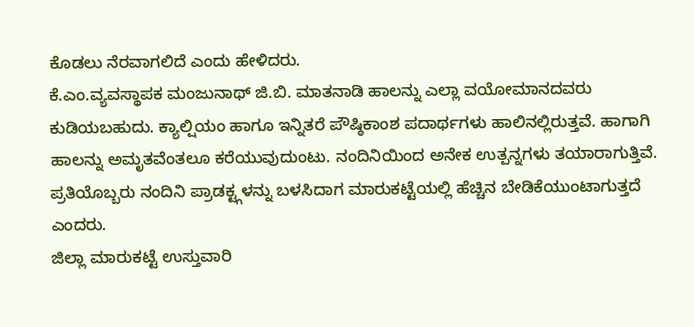ಕೊಡಲು ನೆರವಾಗಲಿದೆ ಎಂದು ಹೇಳಿದರು.
ಕೆ.ಎಂ.ವ್ಯವಸ್ಥಾಪಕ ಮಂಜುನಾಥ್ ಜಿ.ಬಿ. ಮಾತನಾಡಿ ಹಾಲನ್ನು ಎಲ್ಲಾ ವಯೋಮಾನದವರು ಕುಡಿಯಬಹುದು. ಕ್ಯಾಲ್ಷಿಯಂ ಹಾಗೂ ಇನ್ನಿತರೆ ಪೌಷ್ಠಿಕಾಂಶ ಪದಾರ್ಥಗಳು ಹಾಲಿನಲ್ಲಿರುತ್ತವೆ. ಹಾಗಾಗಿ ಹಾಲನ್ನು ಅಮೃತವೆಂತಲೂ ಕರೆಯುವುದುಂಟು. ನಂದಿನಿಯಿಂದ ಅನೇಕ ಉತ್ಪನ್ನಗಳು ತಯಾರಾಗುತ್ತಿವೆ. ಪ್ರತಿಯೊಬ್ಬರು ನಂದಿನಿ ಪ್ರಾಡಕ್ಟ್ಗಳನ್ನು ಬಳಸಿದಾಗ ಮಾರುಕಟ್ಟೆಯಲ್ಲಿ ಹೆಚ್ಚಿನ ಬೇಡಿಕೆಯುಂಟಾಗುತ್ತದೆ ಎಂದರು.
ಜಿಲ್ಲಾ ಮಾರುಕಟ್ಟೆ ಉಸ್ತುವಾರಿ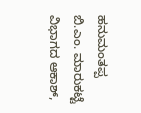ಹನುಮಂತಪ್ಪ ಬಿ.ಎಂ. ಮಾರುಕಟ್ಟೆ ವಿಭಾಗದ ಆಕಾಶ್,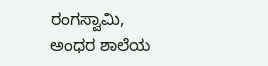ರಂಗಸ್ವಾಮಿ, ಅಂಧರ ಶಾಲೆಯ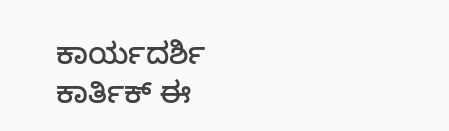ಕಾರ್ಯದರ್ಶಿ ಕಾರ್ತಿಕ್ ಈ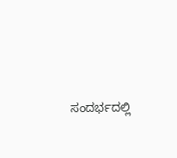ಸಂದರ್ಭದಲ್ಲಿ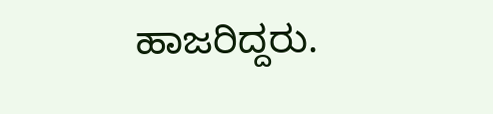ಹಾಜರಿದ್ದರು.